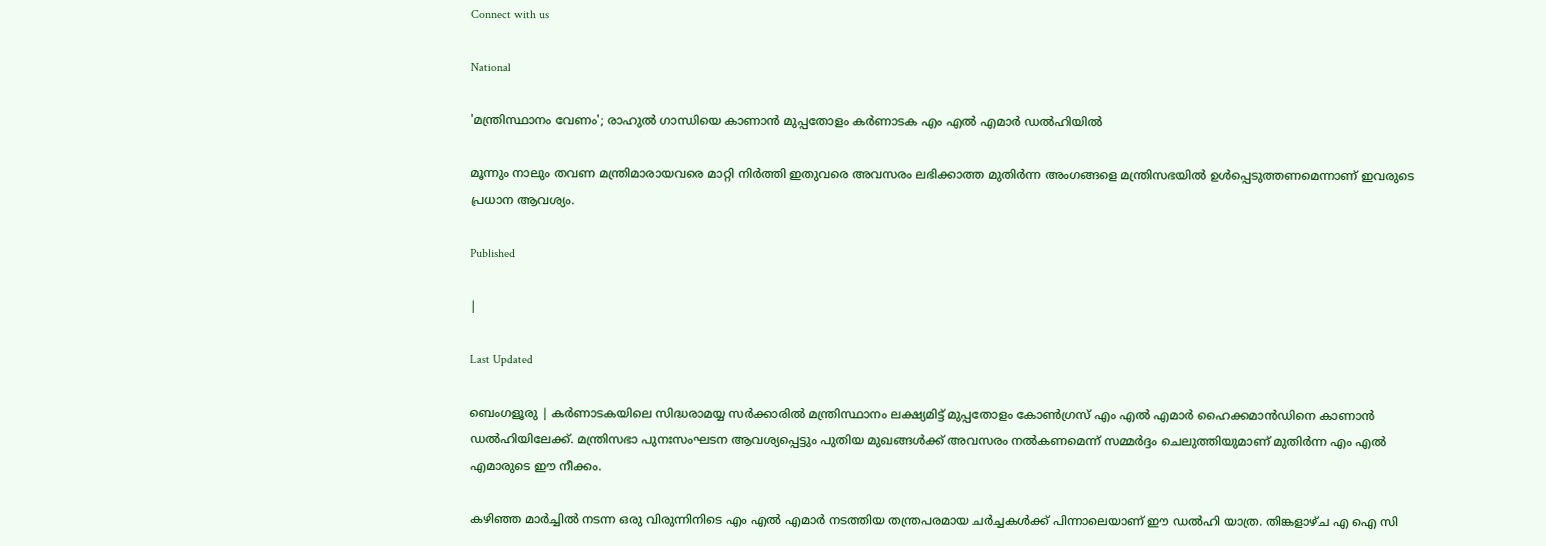Connect with us

National

'മന്ത്രിസ്ഥാനം വേണം'; രാഹുൽ ഗാന്ധിയെ കാണാൻ മുപ്പതോളം കർണാടക എം എൽ എമാർ ഡൽഹിയിൽ

മൂന്നും നാലും തവണ മന്ത്രിമാരായവരെ മാറ്റി നിർത്തി ഇതുവരെ അവസരം ലഭിക്കാത്ത മുതിർന്ന അംഗങ്ങളെ മന്ത്രിസഭയിൽ ഉൾപ്പെടുത്തണമെന്നാണ് ഇവരുടെ പ്രധാന ആവശ്യം.

Published

|

Last Updated

ബെംഗളൂരു | കർണാടകയിലെ സിദ്ധരാമയ്യ സർക്കാരിൽ മന്ത്രിസ്ഥാനം ലക്ഷ്യമിട്ട് മുപ്പതോളം കോൺഗ്രസ് എം എൽ എമാർ ഹൈക്കമാൻഡിനെ കാണാൻ ഡൽഹിയിലേക്ക്. മന്ത്രിസഭാ പുനഃസംഘടന ആവശ്യപ്പെട്ടും പുതിയ മുഖങ്ങൾക്ക് അവസരം നൽകണമെന്ന് സമ്മർദ്ദം ചെലുത്തിയുമാണ് മുതിർന്ന എം എൽ എമാരുടെ ഈ നീക്കം.

കഴിഞ്ഞ മാർച്ചിൽ നടന്ന ഒരു വിരുന്നിനിടെ എം എൽ എമാർ നടത്തിയ തന്ത്രപരമായ ചർച്ചകൾക്ക് പിന്നാലെയാണ് ഈ ഡൽഹി യാത്ര. തിങ്കളാഴ്ച എ ഐ സി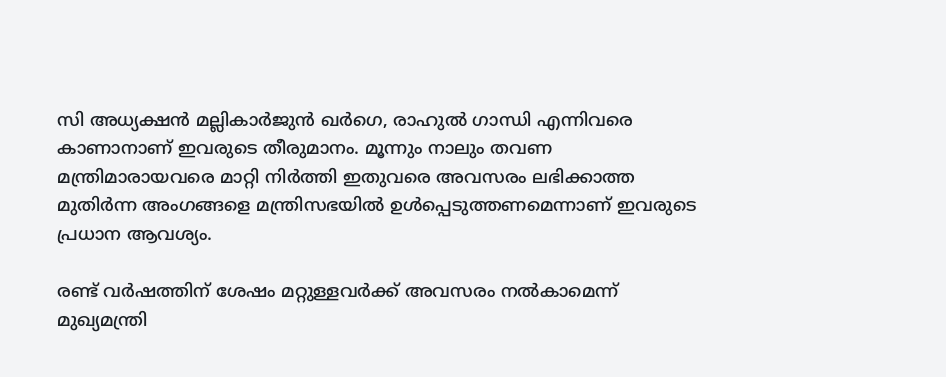സി അധ്യക്ഷൻ മല്ലികാർജുൻ ഖർഗെ, രാഹുൽ ഗാന്ധി എന്നിവരെ കാണാനാണ് ഇവരുടെ തീരുമാനം. മൂന്നും നാലും തവണ മന്ത്രിമാരായവരെ മാറ്റി നിർത്തി ഇതുവരെ അവസരം ലഭിക്കാത്ത മുതിർന്ന അംഗങ്ങളെ മന്ത്രിസഭയിൽ ഉൾപ്പെടുത്തണമെന്നാണ് ഇവരുടെ പ്രധാന ആവശ്യം.

രണ്ട് വർഷത്തിന് ശേഷം മറ്റുള്ളവർക്ക് അവസരം നൽകാമെന്ന് മുഖ്യമന്ത്രി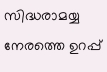സിദ്ധരാമയ്യ നേരത്തെ ഉറപ്പ്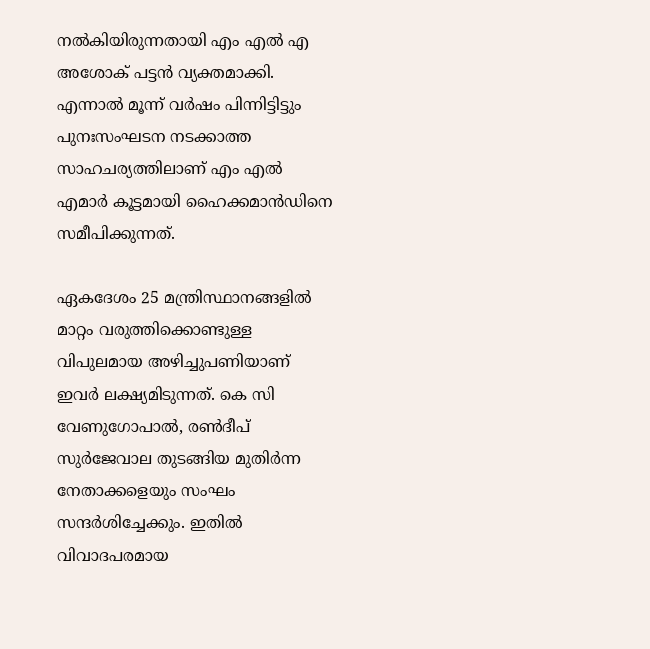നൽകിയിരുന്നതായി എം എൽ എ അശോക് പട്ടൻ വ്യക്തമാക്കി. എന്നാൽ മൂന്ന് വർഷം പിന്നിട്ടിട്ടും പുനഃസംഘടന നടക്കാത്ത സാഹചര്യത്തിലാണ് എം എൽ എമാർ കൂട്ടമായി ഹൈക്കമാൻഡിനെ സമീപിക്കുന്നത്.

ഏകദേശം 25 മന്ത്രിസ്ഥാനങ്ങളിൽ മാറ്റം വരുത്തിക്കൊണ്ടുള്ള വിപുലമായ അഴിച്ചുപണിയാണ് ഇവർ ലക്ഷ്യമിടുന്നത്. കെ സി വേണുഗോപാൽ, രൺദീപ് സുർജേവാല തുടങ്ങിയ മുതിർന്ന നേതാക്കളെയും സംഘം സന്ദർശിച്ചേക്കും. ഇതിൽ വിവാദപരമായ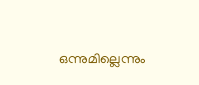ഒന്നുമില്ലെന്നും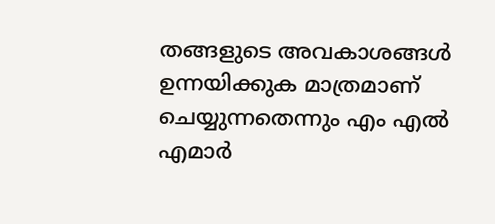തങ്ങളുടെ അവകാശങ്ങൾ ഉന്നയിക്കുക മാത്രമാണ് ചെയ്യുന്നതെന്നും എം എൽ എമാർ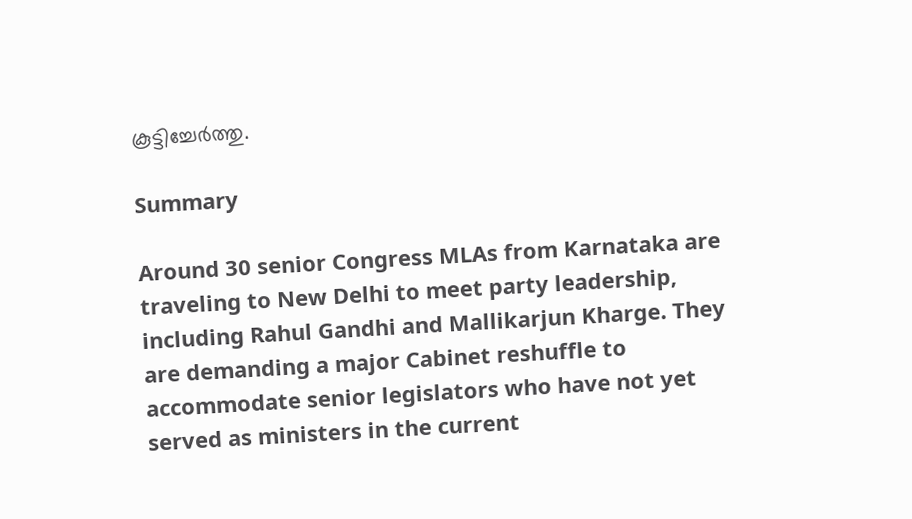കൂട്ടിച്ചേർത്തു.

Summary

Around 30 senior Congress MLAs from Karnataka are traveling to New Delhi to meet party leadership, including Rahul Gandhi and Mallikarjun Kharge. They are demanding a major Cabinet reshuffle to accommodate senior legislators who have not yet served as ministers in the current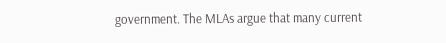government. The MLAs argue that many current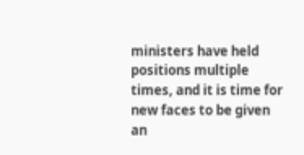ministers have held positions multiple times, and it is time for new faces to be given an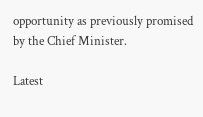opportunity as previously promised by the Chief Minister.

Latest